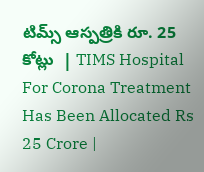టిమ్స్‌ ఆస్పత్రికి రూ. 25 కోట్లు  | TIMS Hospital For Corona Treatment Has Been Allocated Rs 25 Crore |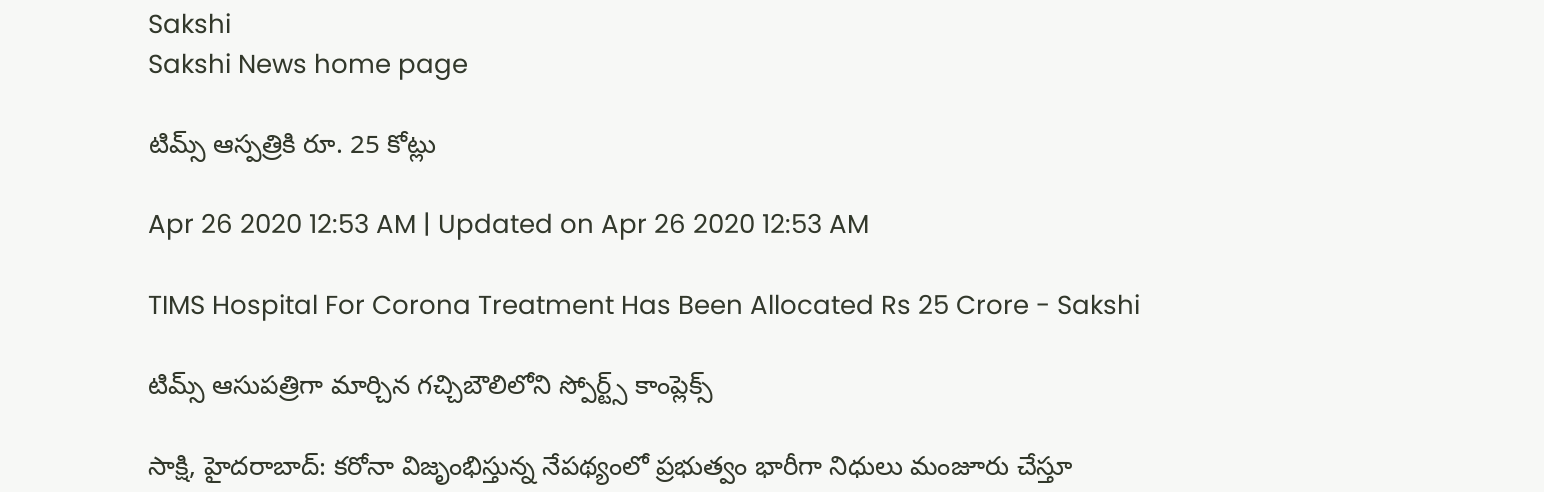Sakshi
Sakshi News home page

టిమ్స్‌ ఆస్పత్రికి రూ. 25 కోట్లు

Apr 26 2020 12:53 AM | Updated on Apr 26 2020 12:53 AM

TIMS Hospital For Corona Treatment Has Been Allocated Rs 25 Crore - Sakshi

టిమ్స్‌ ఆసుపత్రిగా మార్చిన గచ్చిబౌలిలోని స్పోర్ట్స్‌ కాంప్లెక్స్‌

సాక్షి, హైదరాబాద్‌: కరోనా విజృంభిస్తున్న నేపథ్యంలో ప్రభుత్వం భారీగా నిధులు మంజూరు చేస్తూ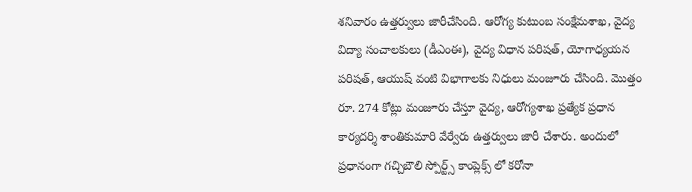శనివారం ఉత్తర్వులు జారీచేసింది. ఆరోగ్య కుటుంబ సంక్షేమశాఖ, వైద్య విద్యా సంచాలకులు (డీఎంఈ), వైద్య విధాన పరిషత్, యోగాధ్యయన పరిషత్, ఆయుష్‌ వంటి విభాగాలకు నిధులు మంజూరు చేసింది. మొత్తం రూ. 274 కోట్లు మంజూరు చేస్తూ వైద్య, ఆరోగ్యశాఖ ప్రత్యేక ప్రధాన కార్యదర్శి శాంతికుమారి వేర్వేరు ఉత్తర్వులు జారీ చేశారు. అందులో ప్రధానంగా గచ్చిబౌలి స్పోర్ట్స్‌ కాంప్లెక్స్‌ లో కరోనా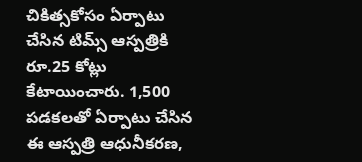చికిత్సకోసం ఏర్పాటు చేసిన టిమ్స్‌ ఆస్పత్రికి రూ.25 కోట్లు కేటాయించారు. 1,500 పడకలతో ఏర్పాటు చేసిన ఈ ఆస్పత్రి ఆధునీకరణ,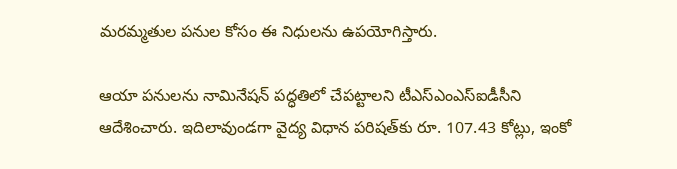మరమ్మతుల పనుల కోసం ఈ నిధులను ఉపయోగిస్తారు.

ఆయా పనులను నామినేషన్‌ పద్ధతిలో చేపట్టాలని టీఎస్‌ఎంఎస్‌ఐడీసీని ఆదేశించారు. ఇదిలావుండగా వైద్య విధాన పరిషత్‌కు రూ. 107.43 కోట్లు, ఇంకో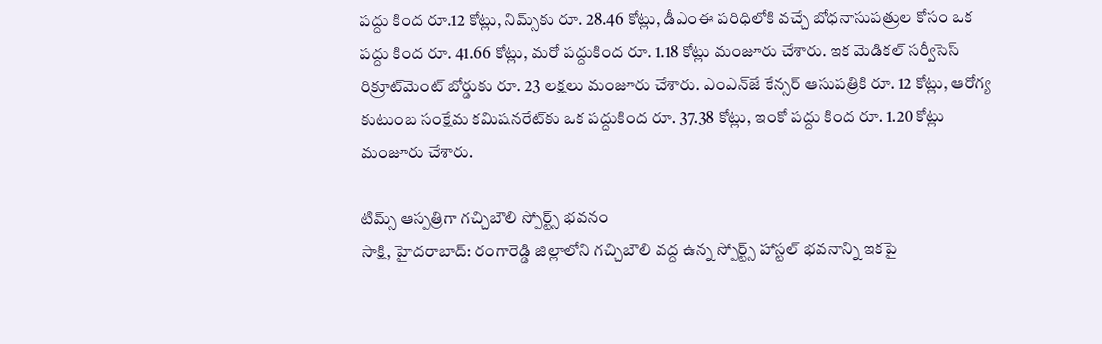పద్దు కింద రూ.12 కోట్లు, నిమ్స్‌కు రూ. 28.46 కోట్లు, డీఎంఈ పరిధిలోకి వచ్చే బోధనాసుపత్రుల కోసం ఒక పద్దు కింద రూ. 41.66 కోట్లు, మరో పద్దుకింద రూ. 1.18 కోట్లు మంజూరు చేశారు. ఇక మెడికల్‌ సర్వీసెస్‌ రిక్రూట్‌మెంట్‌ బోర్డుకు రూ. 23 లక్షలు మంజూరు చేశారు. ఎంఎన్‌జే కేన్సర్‌ ఆసుపత్రికి రూ. 12 కోట్లు, ఆరోగ్య కుటుంబ సంక్షేమ కమిషనరేట్‌కు ఒక పద్దుకింద రూ. 37.38 కోట్లు, ఇంకో పద్దు కింద రూ. 1.20 కోట్లు మంజూరు చేశారు.

టిమ్స్‌ ఆస్పత్రిగా గచ్చిబౌలి స్పోర్ట్స్‌ భవనం
సాక్షి, హైదరాబాద్‌: రంగారెడ్డి జిల్లాలోని గచ్చిబౌలి వద్ద ఉన్న స్పోర్ట్స్‌ హాస్టల్‌ భవనాన్ని ఇకపై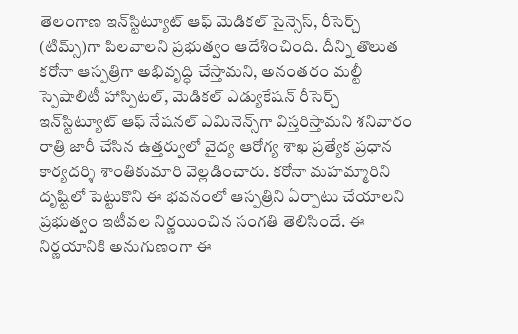తెలంగాణ ఇన్‌స్టిట్యూట్‌ ఆఫ్‌ మెడికల్‌ సైన్సెస్, రీసెర్చ్‌ (టిమ్స్‌)గా పిలవాలని ప్రభుత్వం ఆదేశించింది. దీన్ని తొలుత కరోనా ఆస్పత్రిగా అభివృద్ధి చేస్తామని, అనంతరం మల్టీ స్పెషాలిటీ హాస్పిటల్, మెడికల్‌ ఎడ్యుకేషన్‌ రీసెర్చ్‌ ఇన్‌స్టిట్యూట్‌ ఆఫ్‌ నేషనల్‌ ఎమినెన్స్‌గా విస్తరిస్తామని శనివారం రాత్రి జారీ చేసిన ఉత్తర్వులో వైద్య ఆరోగ్య శాఖ ప్రత్యేక ప్రధాన కార్యదర్శి శాంతికుమారి వెల్లడించారు. కరోనా మహమ్మారిని దృష్టిలో పెట్టుకొని ఈ భవనంలో ఆస్పత్రిని ఏర్పాటు చేయాలని ప్రభుత్వం ఇటీవల నిర్ణయించిన సంగతి తెలిసిందే. ఈ నిర్ణయానికి అనుగుణంగా ఈ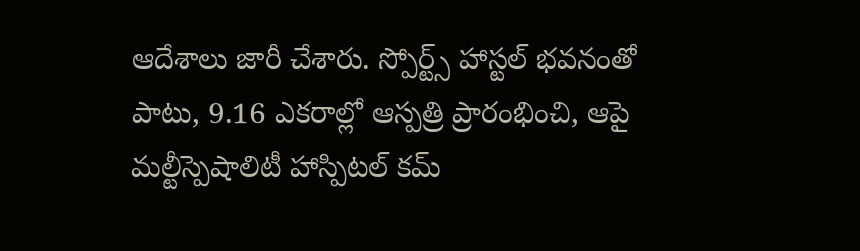ఆదేశాలు జారీ చేశారు. స్పోర్ట్స్‌ హాస్టల్‌ భవనంతో పాటు, 9.16 ఎకరాల్లో ఆస్పత్రి ప్రారంభించి, ఆపై మల్టీస్పెషాలిటీ హాస్పిటల్‌ కమ్‌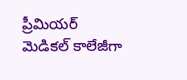ప్రీమియర్‌ మెడికల్‌ కాలేజీగా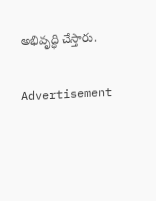అభివృద్ధి చేస్తారు.

Advertisement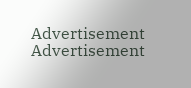Advertisement
Advertisement